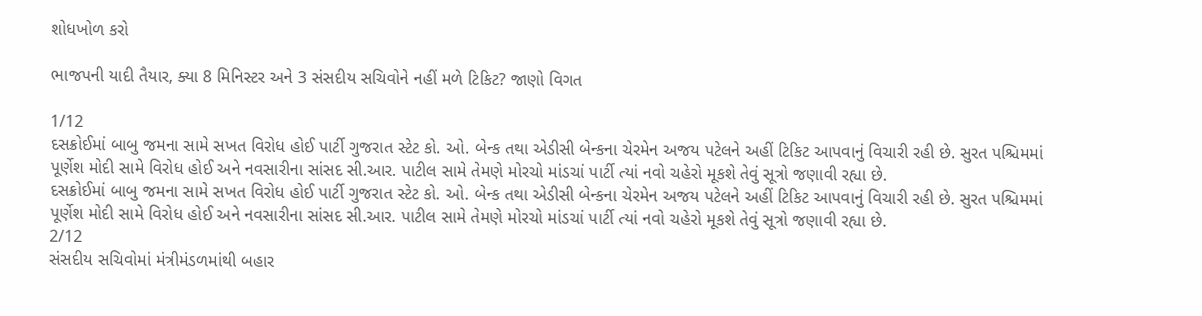શોધખોળ કરો

ભાજપની યાદી તૈયાર, ક્યા 8 મિનિસ્ટર અને 3 સંસદીય સચિવોને નહીં મળે ટિકિટ? જાણો વિગત

1/12
દસક્રોઈમાં બાબુ જમના સામે સખત વિરોધ હોઈ પાર્ટી ગુજરાત સ્ટેટ કો. ઓ. બેન્ક તથા એડીસી બેન્કના ચેરમેન અજય પટેલને અહીં ટિકિટ આપવાનું વિચારી રહી છે. સુરત પશ્ચિમમાં પૂર્ણેશ મોદી સામે વિરોધ હોઈ અને નવસારીના સાંસદ સી.આર. પાટીલ સામે તેમણે મોરચો માંડચાં પાર્ટી ત્યાં નવો ચહેરો મૂકશે તેવું સૂત્રો જણાવી રહ્યા છે.
દસક્રોઈમાં બાબુ જમના સામે સખત વિરોધ હોઈ પાર્ટી ગુજરાત સ્ટેટ કો. ઓ. બેન્ક તથા એડીસી બેન્કના ચેરમેન અજય પટેલને અહીં ટિકિટ આપવાનું વિચારી રહી છે. સુરત પશ્ચિમમાં પૂર્ણેશ મોદી સામે વિરોધ હોઈ અને નવસારીના સાંસદ સી.આર. પાટીલ સામે તેમણે મોરચો માંડચાં પાર્ટી ત્યાં નવો ચહેરો મૂકશે તેવું સૂત્રો જણાવી રહ્યા છે.
2/12
સંસદીય સચિવોમાં મંત્રીમંડળમાંથી બહાર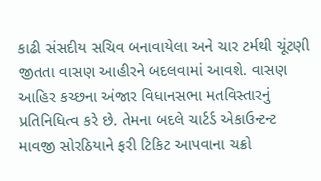કાઢી સંસદીય સચિવ બનાવાયેલા અને ચાર ટર્મથી ચૂંટણી જીતતા વાસણ આહીરને બદલવામાં આવશે. વાસણ આહિર કચ્છના અંજાર વિધાનસભા મતવિસ્તારનું પ્રતિનિધિત્વ કરે છે. તેમના બદલે ચાર્ટર્ડ એકાઉન્ટન્ટ માવજી સોરઠિયાને ફરી ટિકિટ આપવાના ચક્રો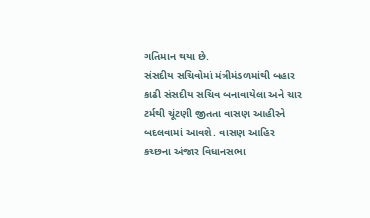ગતિમાન થયા છે.
સંસદીય સચિવોમાં મંત્રીમંડળમાંથી બહાર કાઢી સંસદીય સચિવ બનાવાયેલા અને ચાર ટર્મથી ચૂંટણી જીતતા વાસણ આહીરને બદલવામાં આવશે. વાસણ આહિર કચ્છના અંજાર વિધાનસભા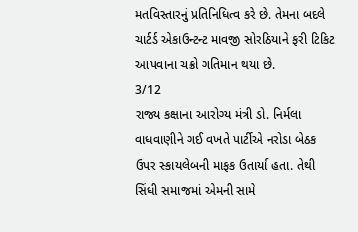મતવિસ્તારનું પ્રતિનિધિત્વ કરે છે. તેમના બદલે ચાર્ટર્ડ એકાઉન્ટન્ટ માવજી સોરઠિયાને ફરી ટિકિટ આપવાના ચક્રો ગતિમાન થયા છે.
3/12
રાજ્ય કક્ષાના આરોગ્ય મંત્રી ડો. નિર્મલા વાધવાણીને ગઈ વખતે પાર્ટીએ નરોડા બેઠક ઉપર સ્કાયલેબની માફક ઉતાર્યા હતા. તેથી સિંધી સમાજમાં એમની સામે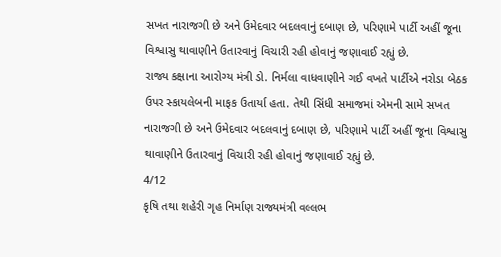સખત નારાજગી છે અને ઉમેદવાર બદલવાનું દબાણ છે, પરિણામે પાર્ટી અહીં જૂના વિશ્વાસુ થાવાણીને ઉતારવાનું વિચારી રહી હોવાનું જણાવાઈ રહ્યું છે.
રાજ્ય કક્ષાના આરોગ્ય મંત્રી ડો. નિર્મલા વાધવાણીને ગઈ વખતે પાર્ટીએ નરોડા બેઠક ઉપર સ્કાયલેબની માફક ઉતાર્યા હતા. તેથી સિંધી સમાજમાં એમની સામે સખત નારાજગી છે અને ઉમેદવાર બદલવાનું દબાણ છે, પરિણામે પાર્ટી અહીં જૂના વિશ્વાસુ થાવાણીને ઉતારવાનું વિચારી રહી હોવાનું જણાવાઈ રહ્યું છે.
4/12
કૃષિ તથા શહેરી ગૃહ નિર્માણ રાજ્યમંત્રી વલ્લભ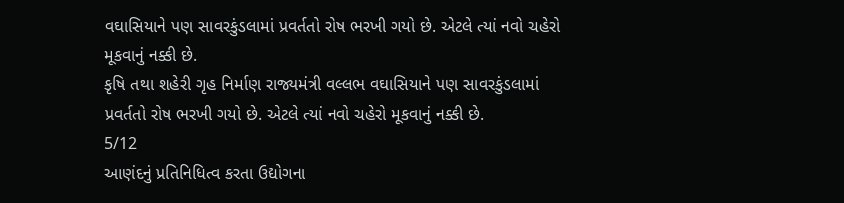વઘાસિયાને પણ સાવરકુંડલામાં પ્રવર્તતો રોષ ભરખી ગયો છે. એટલે ત્યાં નવો ચહેરો મૂકવાનું નક્કી છે.
કૃષિ તથા શહેરી ગૃહ નિર્માણ રાજ્યમંત્રી વલ્લભ વઘાસિયાને પણ સાવરકુંડલામાં પ્રવર્તતો રોષ ભરખી ગયો છે. એટલે ત્યાં નવો ચહેરો મૂકવાનું નક્કી છે.
5/12
આણંદનું પ્રતિનિધિત્વ કરતા ઉદ્યોગના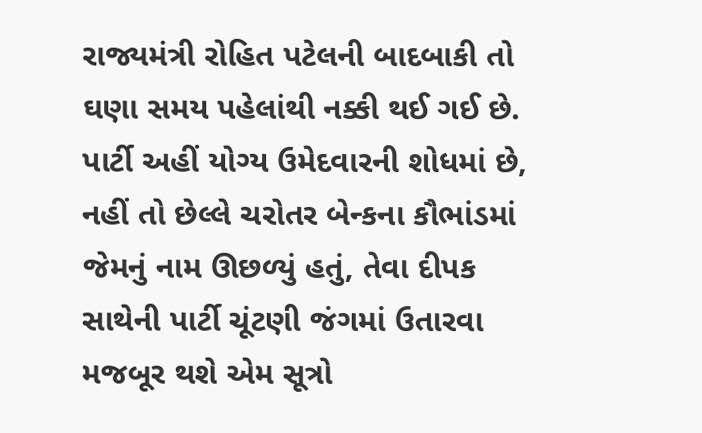રાજ્યમંત્રી રોહિત પટેલની બાદબાકી તો ઘણા સમય પહેલાંથી નક્કી થઈ ગઈ છે. પાર્ટી અહીં યોગ્ય ઉમેદવારની શોધમાં છે, નહીં તો છેલ્લે ચરોતર બેન્કના કૌભાંડમાં જેમનું નામ ઊછળ્યું હતું, તેવા દીપક સાથેની પાર્ટી ચૂંટણી જંગમાં ઉતારવા મજબૂર થશે એમ સૂત્રો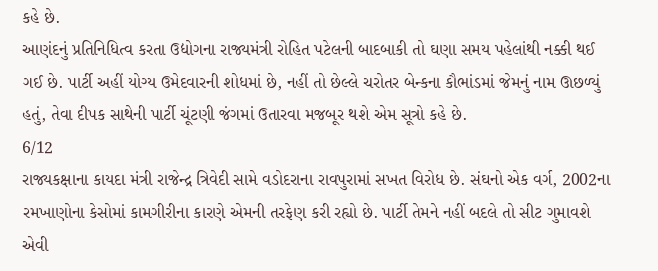કહે છે.
આણંદનું પ્રતિનિધિત્વ કરતા ઉદ્યોગના રાજ્યમંત્રી રોહિત પટેલની બાદબાકી તો ઘણા સમય પહેલાંથી નક્કી થઈ ગઈ છે. પાર્ટી અહીં યોગ્ય ઉમેદવારની શોધમાં છે, નહીં તો છેલ્લે ચરોતર બેન્કના કૌભાંડમાં જેમનું નામ ઊછળ્યું હતું, તેવા દીપક સાથેની પાર્ટી ચૂંટણી જંગમાં ઉતારવા મજબૂર થશે એમ સૂત્રો કહે છે.
6/12
રાજ્યકક્ષાના કાયદા મંત્રી રાજેન્દ્ર ત્રિવેદી સામે વડોદરાના રાવપુરામાં સખત વિરોધ છે. સંઘનો એક વર્ગ, 2002ના રમખાણોના કેસોમાં કામગીરીના કારણે એમની તરફેણ કરી રહ્યો છે. પાર્ટી તેમને નહીં બદલે તો સીટ ગુમાવશે એવી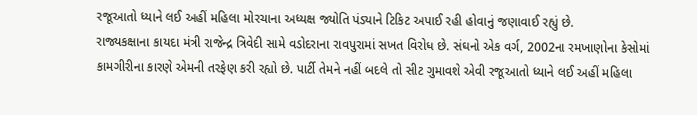રજૂઆતો ધ્યાને લઈ અહીં મહિલા મોરચાના અધ્યક્ષ જ્યોતિ પંડ્યાને ટિકિટ અપાઈ રહી હોવાનું જણાવાઈ રહ્યું છે.
રાજ્યકક્ષાના કાયદા મંત્રી રાજેન્દ્ર ત્રિવેદી સામે વડોદરાના રાવપુરામાં સખત વિરોધ છે. સંઘનો એક વર્ગ, 2002ના રમખાણોના કેસોમાં કામગીરીના કારણે એમની તરફેણ કરી રહ્યો છે. પાર્ટી તેમને નહીં બદલે તો સીટ ગુમાવશે એવી રજૂઆતો ધ્યાને લઈ અહીં મહિલા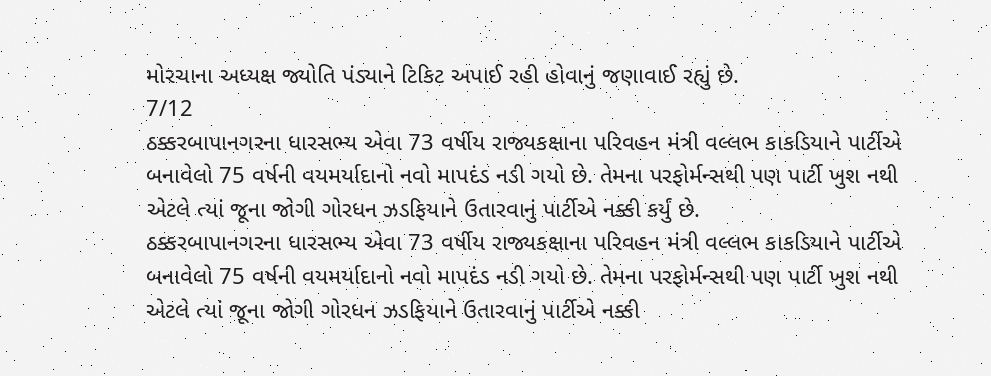મોરચાના અધ્યક્ષ જ્યોતિ પંડ્યાને ટિકિટ અપાઈ રહી હોવાનું જણાવાઈ રહ્યું છે.
7/12
ઠક્કરબાપાનગરના ધારસભ્ય એવા 73 વર્ષીય રાજ્યકક્ષાના પરિવહન મંત્રી વલ્લભ કાકડિયાને પાર્ટીએ બનાવેલો 75 વર્ષની વયમર્યાદાનો નવો માપદંડ નડી ગયો છે. તેમના પરફોર્મન્સથી પણ પાર્ટી ખુશ નથી એટલે ત્યાં જૂના જોગી ગોરધન ઝડફિયાને ઉતારવાનું પાર્ટીએ નક્કી કર્યું છે.
ઠક્કરબાપાનગરના ધારસભ્ય એવા 73 વર્ષીય રાજ્યકક્ષાના પરિવહન મંત્રી વલ્લભ કાકડિયાને પાર્ટીએ બનાવેલો 75 વર્ષની વયમર્યાદાનો નવો માપદંડ નડી ગયો છે. તેમના પરફોર્મન્સથી પણ પાર્ટી ખુશ નથી એટલે ત્યાં જૂના જોગી ગોરધન ઝડફિયાને ઉતારવાનું પાર્ટીએ નક્કી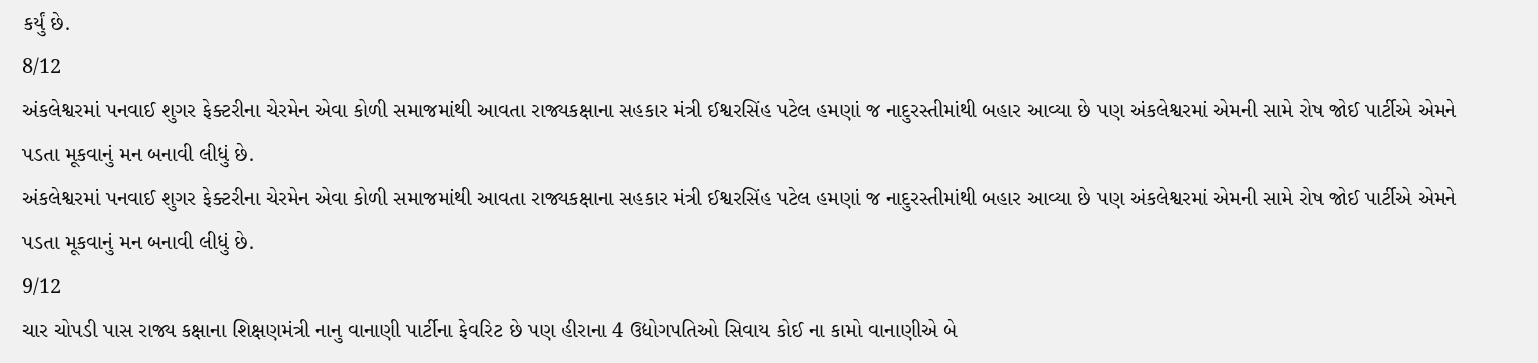કર્યું છે.
8/12
અંકલેશ્વરમાં પનવાઈ શુગર ફેક્ટરીના ચેરમેન એવા કોળી સમાજમાંથી આવતા રાજ્યકક્ષાના સહકાર મંત્રી ઈશ્વરસિંહ પટેલ હમણાં જ નાદુરસ્તીમાંથી બહાર આવ્યા છે પણ અંકલેશ્વરમાં એમની સામે રોષ જોઈ પાર્ટીએ એમને પડતા મૂકવાનું મન બનાવી લીધું છે.
અંકલેશ્વરમાં પનવાઈ શુગર ફેક્ટરીના ચેરમેન એવા કોળી સમાજમાંથી આવતા રાજ્યકક્ષાના સહકાર મંત્રી ઈશ્વરસિંહ પટેલ હમણાં જ નાદુરસ્તીમાંથી બહાર આવ્યા છે પણ અંકલેશ્વરમાં એમની સામે રોષ જોઈ પાર્ટીએ એમને પડતા મૂકવાનું મન બનાવી લીધું છે.
9/12
ચાર ચોપડી પાસ રાજ્ય કક્ષાના શિક્ષણમંત્રી નાનુ વાનાણી પાર્ટીના ફેવરિટ છે પણ હીરાના 4 ઉદ્યોગપતિઓ સિવાય કોઈ ના કામો વાનાણીએ બે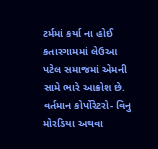ટર્મમાં કર્યા ના હોઈ કતારગામમાં લેઉઆ પટેલ સમાજમાં એમની સામે ભારે આક્રોશ છે. વર્તમાન કોર્પોરેટરો- વિનુ મોરડિયા અથવા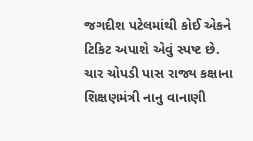જગદીશ પટેલમાંથી કોઈ એકને ટિકિટ અપાશે એવું સ્પષ્ટ છે.
ચાર ચોપડી પાસ રાજ્ય કક્ષાના શિક્ષણમંત્રી નાનુ વાનાણી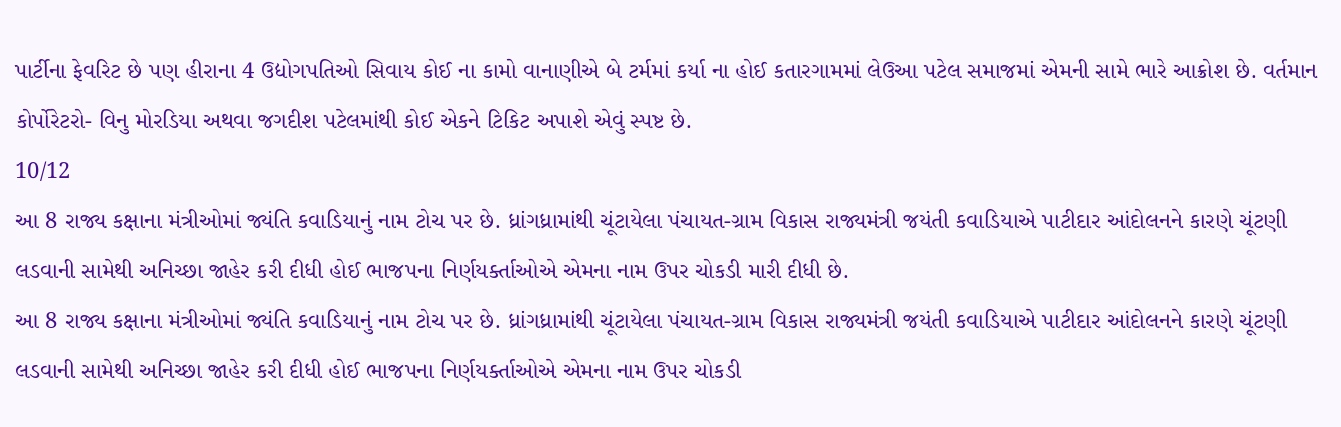પાર્ટીના ફેવરિટ છે પણ હીરાના 4 ઉદ્યોગપતિઓ સિવાય કોઈ ના કામો વાનાણીએ બે ટર્મમાં કર્યા ના હોઈ કતારગામમાં લેઉઆ પટેલ સમાજમાં એમની સામે ભારે આક્રોશ છે. વર્તમાન કોર્પોરેટરો- વિનુ મોરડિયા અથવા જગદીશ પટેલમાંથી કોઈ એકને ટિકિટ અપાશે એવું સ્પષ્ટ છે.
10/12
આ 8 રાજ્ય કક્ષાના મંત્રીઓમાં જ્યંતિ કવાડિયાનું નામ ટોચ પર છે. ધ્રાંગધ્રામાંથી ચૂંટાયેલા પંચાયત-ગ્રામ વિકાસ રાજ્યમંત્રી જયંતી કવાડિયાએ પાટીદાર આંદોલનને કારણે ચૂંટણી લડવાની સામેથી અનિચ્છા જાહેર કરી દીધી હોઈ ભાજપના નિર્ણયર્ક્તાઓએ એમના નામ ઉપર ચોકડી મારી દીધી છે.
આ 8 રાજ્ય કક્ષાના મંત્રીઓમાં જ્યંતિ કવાડિયાનું નામ ટોચ પર છે. ધ્રાંગધ્રામાંથી ચૂંટાયેલા પંચાયત-ગ્રામ વિકાસ રાજ્યમંત્રી જયંતી કવાડિયાએ પાટીદાર આંદોલનને કારણે ચૂંટણી લડવાની સામેથી અનિચ્છા જાહેર કરી દીધી હોઈ ભાજપના નિર્ણયર્ક્તાઓએ એમના નામ ઉપર ચોકડી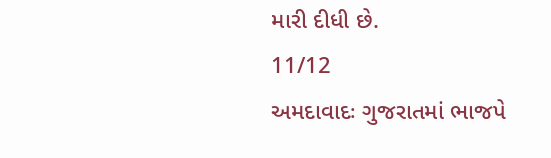મારી દીધી છે.
11/12
અમદાવાદઃ ગુજરાતમાં ભાજપે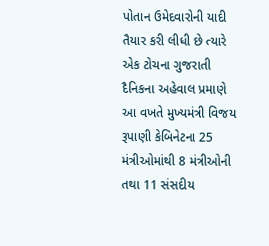પોતાન ઉમેદવારોની યાદી તૈયાર કરી લીધી છે ત્યારે એક ટોચના ગુજરાતી દૈનિકના અહેવાલ પ્રમાણે આ વખતે મુખ્યમંત્રી વિજય રૂપાણી કેબિનેટના 25 મંત્રીઓમાંથી 8 મંત્રીઓની તથા 11 સંસદીય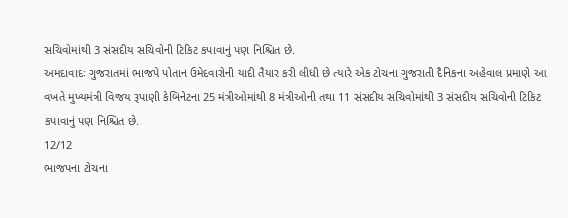સચિવોમાંથી 3 સંસદીય સચિવોની ટિકિટ કપાવાનું પણ નિશ્ચિત છે.
અમદાવાદઃ ગુજરાતમાં ભાજપે પોતાન ઉમેદવારોની યાદી તૈયાર કરી લીધી છે ત્યારે એક ટોચના ગુજરાતી દૈનિકના અહેવાલ પ્રમાણે આ વખતે મુખ્યમંત્રી વિજય રૂપાણી કેબિનેટના 25 મંત્રીઓમાંથી 8 મંત્રીઓની તથા 11 સંસદીય સચિવોમાંથી 3 સંસદીય સચિવોની ટિકિટ કપાવાનું પણ નિશ્ચિત છે.
12/12
ભાજપના ટોચના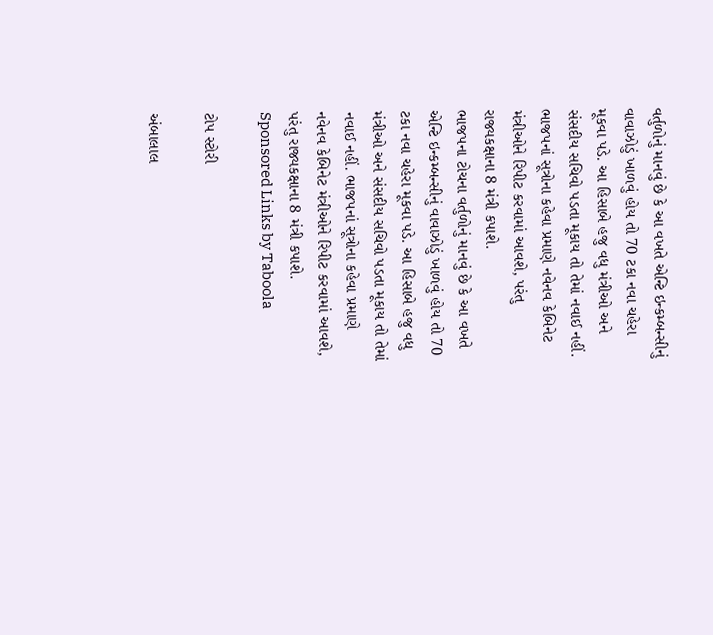વર્તુળોનું માનવું છે કે આ વખતે એન્ટિ ઇન્કમ્બન્સીનું વાવાઝોડું ખાળવું હોય તો 70 ટકા નવા ચહેરા મૂકવા પડે. આ હિસાબે હજુ વધુ મંત્રીઓ અને સંસદીય સચિવો પડતા મૂકાય તો તેમાં નવાઈ નહીં. ભાજપનાં સૂત્રોના કહેવા પ્રમાણે નવેનવ કેબિનેટ મંત્રીઓને રિપીટ કરવામાં આવશે, પરંતુ રાજ્યકક્ષાના 8 મંત્રી કપાશે.
ભાજપના ટોચના વર્તુળોનું માનવું છે કે આ વખતે એન્ટિ ઇન્કમ્બન્સીનું વાવાઝોડું ખાળવું હોય તો 70 ટકા નવા ચહેરા મૂકવા પડે. આ હિસાબે હજુ વધુ મંત્રીઓ અને સંસદીય સચિવો પડતા મૂકાય તો તેમાં નવાઈ નહીં. ભાજપનાં સૂત્રોના કહેવા પ્રમાણે નવેનવ કેબિનેટ મંત્રીઓને રિપીટ કરવામાં આવશે, પરંતુ રાજ્યકક્ષાના 8 મંત્રી કપાશે.
Sponsored Links by Taboola

ટોપ સ્ટોરી

અંબાલાલ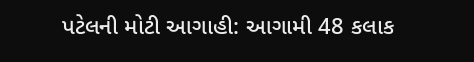પટેલની મોટી આગાહી: આગામી 48 કલાક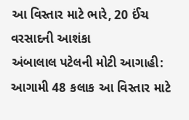આ વિસ્તાર માટે ભારે, 20 ઈંચ વરસાદની આશંકા
અંબાલાલ પટેલની મોટી આગાહી: આગામી 48 કલાક આ વિસ્તાર માટે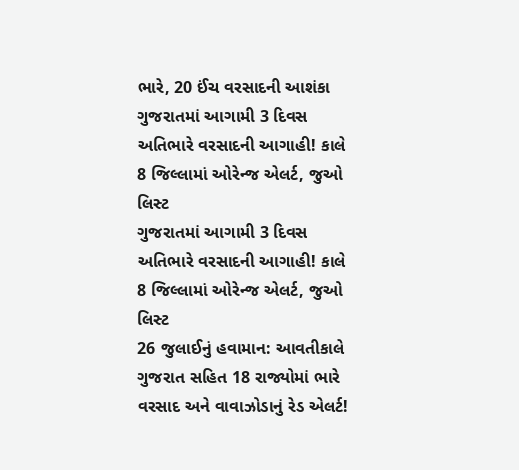ભારે, 20 ઈંચ વરસાદની આશંકા
ગુજરાતમાં આગામી 3 દિવસ અતિભારે વરસાદની આગાહી! કાલે 8 જિલ્લામાં ઓરેન્જ એલર્ટ, જુઓ લિસ્ટ
ગુજરાતમાં આગામી 3 દિવસ અતિભારે વરસાદની આગાહી! કાલે 8 જિલ્લામાં ઓરેન્જ એલર્ટ, જુઓ લિસ્ટ
26 જુલાઈનું હવામાન: આવતીકાલે ગુજરાત સહિત 18 રાજ્યોમાં ભારે વરસાદ અને વાવાઝોડાનું રેડ એલર્ટ!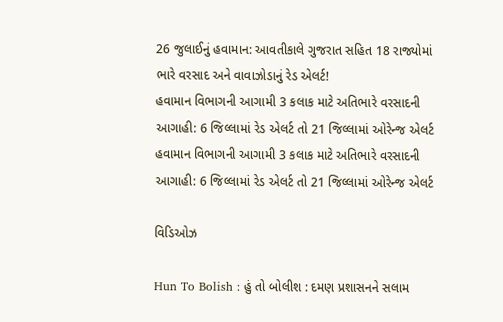26 જુલાઈનું હવામાન: આવતીકાલે ગુજરાત સહિત 18 રાજ્યોમાં ભારે વરસાદ અને વાવાઝોડાનું રેડ એલર્ટ!
હવામાન વિભાગની આગામી 3 કલાક માટે અતિભારે વરસાદની આગાહી: 6 જિલ્લામાં રેડ એલર્ટ તો 21 જિલ્લામાં ઓરેન્જ એલર્ટ
હવામાન વિભાગની આગામી 3 કલાક માટે અતિભારે વરસાદની આગાહી: 6 જિલ્લામાં રેડ એલર્ટ તો 21 જિલ્લામાં ઓરેન્જ એલર્ટ

વિડિઓઝ

Hun To Bolish : હું તો બોલીશ : દમણ પ્રશાસનને સલામ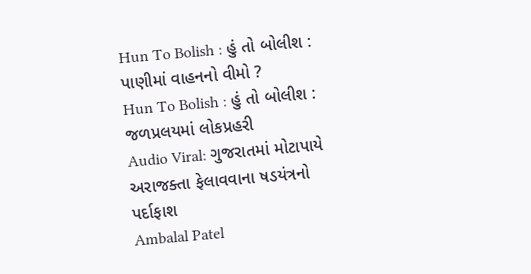Hun To Bolish : હું તો બોલીશ : પાણીમાં વાહનનો વીમો ?
Hun To Bolish : હું તો બોલીશ : જળપ્રલયમાં લોકપ્રહરી
Audio Viral: ગુજરાતમાં મોટાપાયે અરાજક્તા ફેલાવવાના ષડયંત્રનો પર્દાફાશ
Ambalal Patel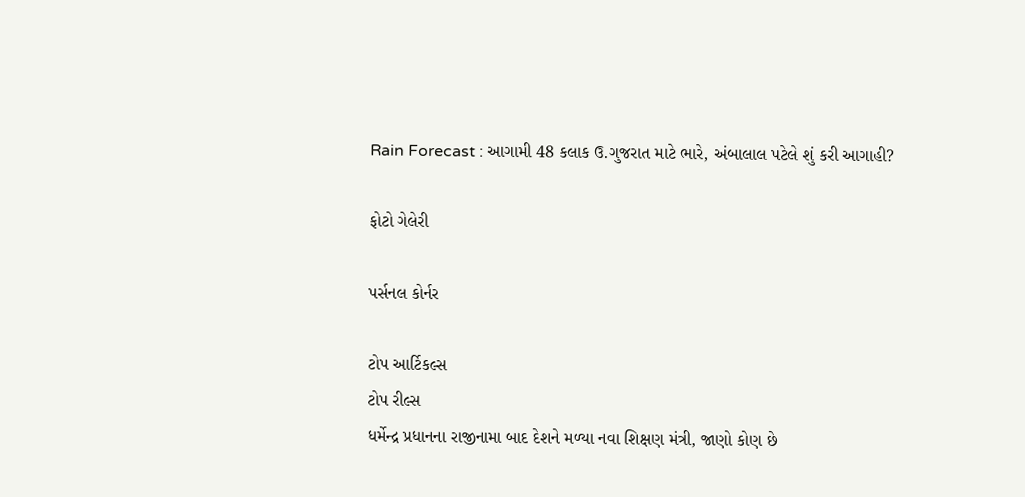Rain Forecast : આગામી 48 કલાક ઉ.ગુજરાત માટે ભારે, અંબાલાલ પટેલે શું કરી આગાહી?

ફોટો ગેલેરી

પર્સનલ કોર્નર

ટોપ આર્ટિકલ્સ
ટોપ રીલ્સ
ધર્મેન્દ્ર પ્રધાનના રાજીનામા બાદ દેશને મળ્યા નવા શિક્ષણ મંત્રી, જાણો કોણ છે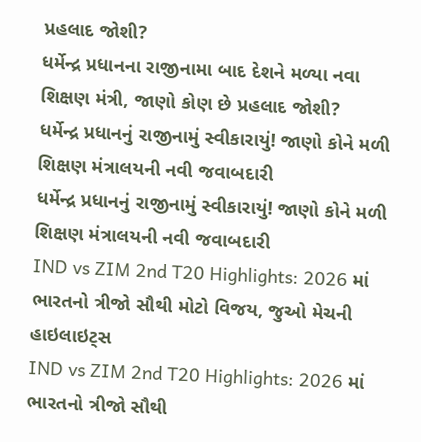પ્રહલાદ જોશી?
ધર્મેન્દ્ર પ્રધાનના રાજીનામા બાદ દેશને મળ્યા નવા શિક્ષણ મંત્રી, જાણો કોણ છે પ્રહલાદ જોશી?
ધર્મેન્દ્ર પ્રધાનનું રાજીનામું સ્વીકારાયું! જાણો કોને મળી શિક્ષણ મંત્રાલયની નવી જવાબદારી
ધર્મેન્દ્ર પ્રધાનનું રાજીનામું સ્વીકારાયું! જાણો કોને મળી શિક્ષણ મંત્રાલયની નવી જવાબદારી
IND vs ZIM 2nd T20 Highlights: 2026 માં ભારતનો ત્રીજો સૌથી મોટો વિજય, જુઓ મેચની હાઇલાઇટ્સ
IND vs ZIM 2nd T20 Highlights: 2026 માં ભારતનો ત્રીજો સૌથી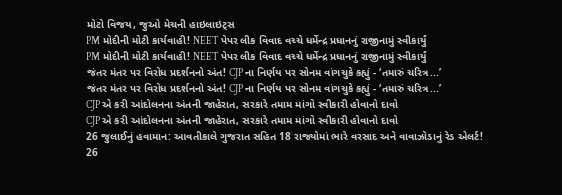મોટો વિજય, જુઓ મેચની હાઇલાઇટ્સ
PM મોદીની મોટી કાર્યવાહી! NEET પેપર લીક વિવાદ વચ્ચે ધર્મેન્દ્ર પ્રધાનનું રાજીનામું સ્વીકાર્યું
PM મોદીની મોટી કાર્યવાહી! NEET પેપર લીક વિવાદ વચ્ચે ધર્મેન્દ્ર પ્રધાનનું રાજીનામું સ્વીકાર્યું
જંતર મંતર પર વિરોધ પ્રદર્શનનો અંત! CJP ના નિર્ણય પર સોનમ વાંગચુકે કહ્યું - ‘તમારું ચરિત્ર...’
જંતર મંતર પર વિરોધ પ્રદર્શનનો અંત! CJP ના નિર્ણય પર સોનમ વાંગચુકે કહ્યું - ‘તમારું ચરિત્ર...’
CJP એ કરી આંદોલનના અંતની જાહેરાત, સરકારે તમામ માંગો સ્વીકારી હોવાનો દાવો
CJP એ કરી આંદોલનના અંતની જાહેરાત, સરકારે તમામ માંગો સ્વીકારી હોવાનો દાવો
26 જુલાઈનું હવામાન: આવતીકાલે ગુજરાત સહિત 18 રાજ્યોમાં ભારે વરસાદ અને વાવાઝોડાનું રેડ એલર્ટ!
26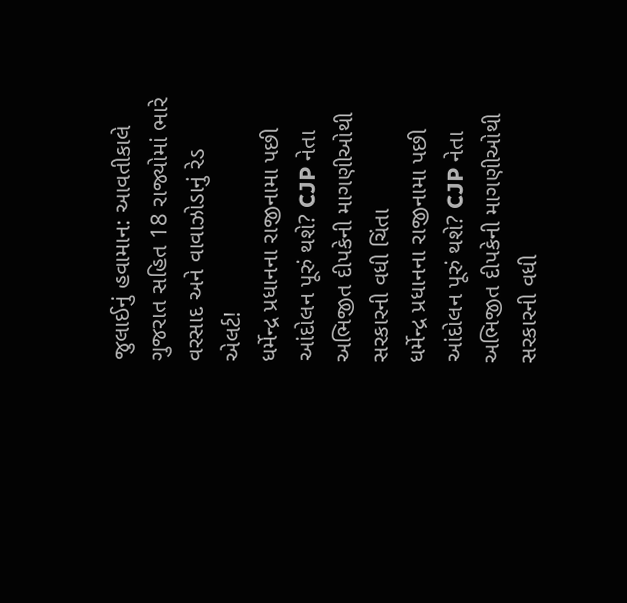જુલાઈનું હવામાન: આવતીકાલે ગુજરાત સહિત 18 રાજ્યોમાં ભારે વરસાદ અને વાવાઝોડાનું રેડ એલર્ટ!
ધર્મેન્દ્ર પ્રધાનના રાજીનામા પછી આંદોલન પૂરું થશે? CJP નેતા અભિજીત દીપકેની માગણીઓથી સરકારની વધી ચિંતા
ધર્મેન્દ્ર પ્રધાનના રાજીનામા પછી આંદોલન પૂરું થશે? CJP નેતા અભિજીત દીપકેની માગણીઓથી સરકારની વધી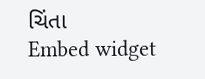ચિંતા
Embed widget